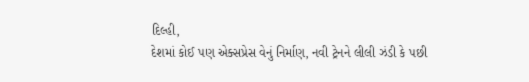દિલ્હી,
દેશમાં કોઈ પણ એક્સપ્રેસ વેનું નિર્માણ, નવી ટ્રેનને લીલી ઝંડી કે પછી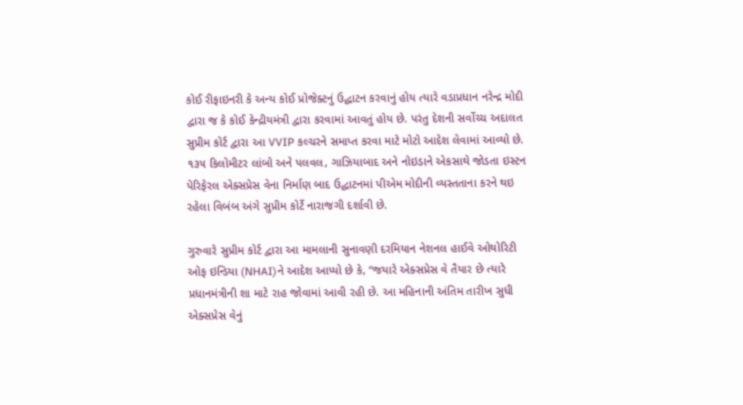કોઈ રીફાઇનરી કે અન્ય કોઈ પ્રોજેક્ટનું ઉદ્ઘાટન કરવાનું હોય ત્યારે વડાપ્રધાન નરેન્દ્ર મોદી દ્વારા જ કે કોઈ કેન્દ્રીયમંત્રી દ્વારા કરવામાં આવતું હોય છે. પરંતુ દેશની સર્વોચ્ચ અદાલત સુપ્રીમ કોર્ટ દ્વારા આ VVIP કલ્ચરને સમાપ્ત કરવા માટે મોટો આદેશ લેવામાં આવ્યો છે.
૧૩૫ કિલોમીટર લાંબો અને પલવલ, ગાઝિયાબાદ અને નોઇડાને એકસાથે જોડતા ઇસ્ટન પેરિફેરલ એક્સપ્રેસ વેના નિર્માણ બાદ ઉદ્ઘાટનમાં પીએમ મોદીની વ્યસ્તતાના કરને થઇ રહેલા વિબંબ અંગે સુપ્રીમ કોર્ટે નારાજગી દર્શાવી છે.

ગુરુવારે સુપ્રીમ કોર્ટ દ્વારા આ મામલાની સુનાવણી દરમિયાન નેશનલ હાઈવે ઓથોરિટી ઓફ ઇન્ડિયા (NHAI)ને આદેશ આપ્યો છે કે, “જયારે એક્સપ્રેસ વે તૈયાર છે ત્યારે પ્રધાનમંત્રીની શા માટે રાહ જોવામાં આવી રહી છે. આ મહિનાની અંતિમ તારીખ સુધી એક્સપ્રેસ વેનું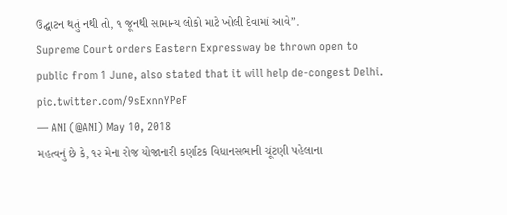ઉદ્ઘાટન થતું નથી તો, ૧ જૂનથી સામાન્ય લોકો માટે ખોલી દેવામાં આવે”.
Supreme Court orders Eastern Expressway be thrown open to public from 1 June, also stated that it will help de-congest Delhi. pic.twitter.com/9sExnnYPeF
— ANI (@ANI) May 10, 2018
મહત્વનું છે કે, ૧૨ મેના રોજ યોજાનારી કર્ણાટક વિધાનસભાની ચૂંટણી પહેલાના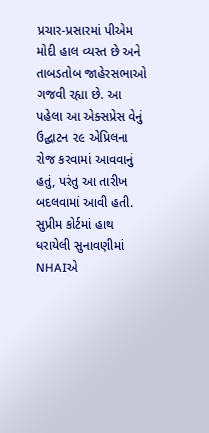પ્રચાર-પ્રસારમાં પીએમ મોદી હાલ વ્યસ્ત છે અને તાબડતોબ જાહેરસભાઓ ગજવી રહ્યા છે. આ પહેલા આ એક્સપ્રેસ વેનું ઉદ્ઘાટન ૨૯ એપ્રિલના રોજ કરવામાં આવવાનું હતું, પરંતુ આ તારીખ બદલવામાં આવી હતી.
સુપ્રીમ કોર્ટમાં હાથ ધરાયેલી સુનાવણીમાં NHAIએ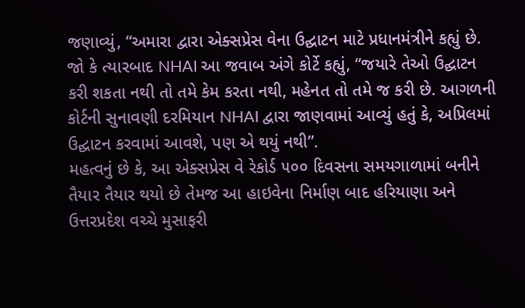જણાવ્યું, “અમારા દ્વારા એક્સપ્રેસ વેના ઉદ્ઘાટન માટે પ્રધાનમંત્રીને કહ્યું છે.
જો કે ત્યારબાદ NHAI આ જવાબ અંગે કોર્ટે કહ્યું, “જયારે તેઓ ઉદ્ઘાટન કરી શકતા નથી તો તમે કેમ કરતા નથી, મહેનત તો તમે જ કરી છે. આગળની કોર્ટની સુનાવણી દરમિયાન NHAI દ્વારા જાણવામાં આવ્યું હતું કે, અપ્રિલમાં ઉદ્ઘાટન કરવામાં આવશે, પણ એ થયું નથી”.
મહત્વનું છે કે, આ એક્સપ્રેસ વે રેકોર્ડ ૫૦૦ દિવસના સમયગાળામાં બનીને તૈયાર તૈયાર થયો છે તેમજ આ હાઇવેના નિર્માણ બાદ હરિયાણા અને ઉત્તરપ્રદેશ વચ્ચે મુસાફરી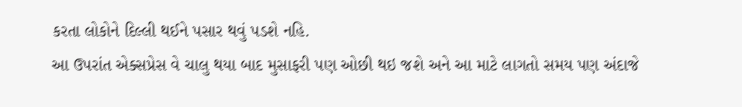કરતા લોકોને દિલ્લી થઈને પસાર થવું પડશે નહિ.
આ ઉપરાંત એક્સપ્રેસ વે ચાલુ થયા બાદ મુસાફરી પણ ઓછી થઇ જશે અને આ માટે લાગતો સમય પણ અંદાજે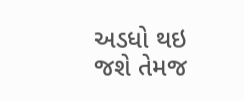અડધો થઇ જશે તેમજ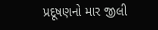પ્રદૂષણનો માર જીલી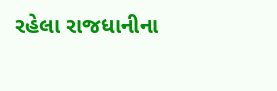રહેલા રાજધાનીના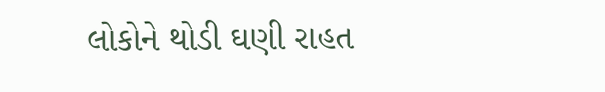લોકોને થોડી ઘણી રાહત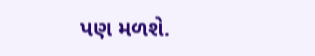પણ મળશે.